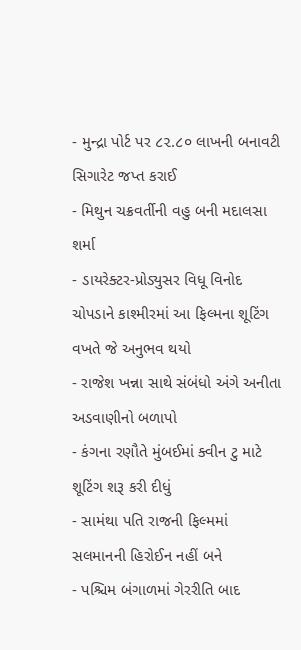- મુન્દ્રા પોર્ટ પર ૮૨.૮૦ લાખની બનાવટી સિગારેટ જપ્ત કરાઈ
- મિથુન ચક્રવર્તીની વહુ બની મદાલસા શર્મા
- ડાયરેક્ટર-પ્રોડ્યુસર વિધૂ વિનોદ ચોપડાને કાશ્મીરમાં આ ફિલ્મના શૂટિંગ વખતે જે અનુભવ થયો
- રાજેશ ખન્ના સાથે સંબંધો અંગે અનીતા અડવાણીનો બળાપો
- કંગના રણૌતે મુંબઈમાં ક્વીન ટુ માટે શૂટિંગ શરૂ કરી દીધું
- સામંથા પતિ રાજની ફિલ્મમાં સલમાનની હિરોઈન નહીં બને
- પશ્ચિમ બંગાળમાં ગેરરીતિ બાદ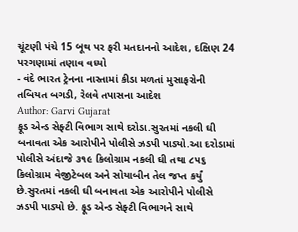ચૂંટણી પંચે 15 બૂથ પર ફરી મતદાનનો આદેશ, દક્ષિણ 24 પરગણામાં તણાવ વધ્યો
- વંદે ભારત ટ્રેનના નાસ્તામાં કીડા મળતાં મુસાફરોની તબિયત બગડી, રેલવે તપાસના આદેશ
Author: Garvi Gujarat
ફૂડ એન્ડ સેફ્ટી વિભાગ સાથે દરોડા.સુરતમાં નકલી ઘી બનાવતા એક આરોપીને પોલીસે ઝડપી પાડ્યો.આ દરોડામાં પોલીસે અંદાજે ૩૧૯ કિલોગ્રામ નકલી ઘી તથા ૮૫૬ કિલોગ્રામ વેજીટેબલ અને સોયાબીન તેલ જપ્ત કર્યું છે.સુરતમાં નકલી ઘી બનાવતા એક આરોપીને પોલીસે ઝડપી પાડ્યો છે. ફૂડ એન્ડ સેફ્ટી વિભાગને સાથે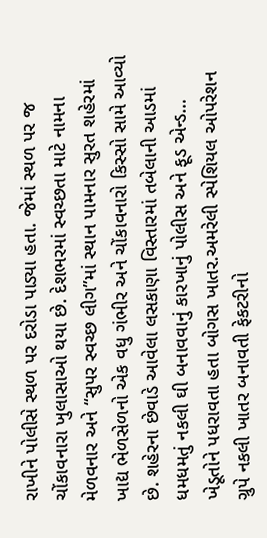રાખીને પોલીસે સ્થળ પર દરોડા પાડ્યા હતા. જેમાં સ્થળ પર જ ચોંકાવનારા ખુલાસાઓ થયા છે. દેશભરમાં સ્વચ્છતા માટે નામના મેળવનાર અને “સુપર સ્વચ્છ લીગ”માં સ્થાન પામનાર સુરત શહેરમાં ખાદ્ય ભેળસેળનો એક વધુ ગંભીર અને ચોંકાવનારો કિસ્સો સામે આવ્યો છે. શહેરના છેવાડે આવેલા લસકાણા વિસ્તારમાં તબેલાની આડમાં ધમધમતું નકલી ઘી બનાવવાનું કારખાનું પોલીસ અને ફૂડ એન્ડ…
ખેડૂતોને પધરાવતા હતા બોગસ ખાતર.અમરેલી સ્પેશિયલ ઓપરેશન ગ્રુપે નકલી ખાતર બનાવતી ફેકટરીનો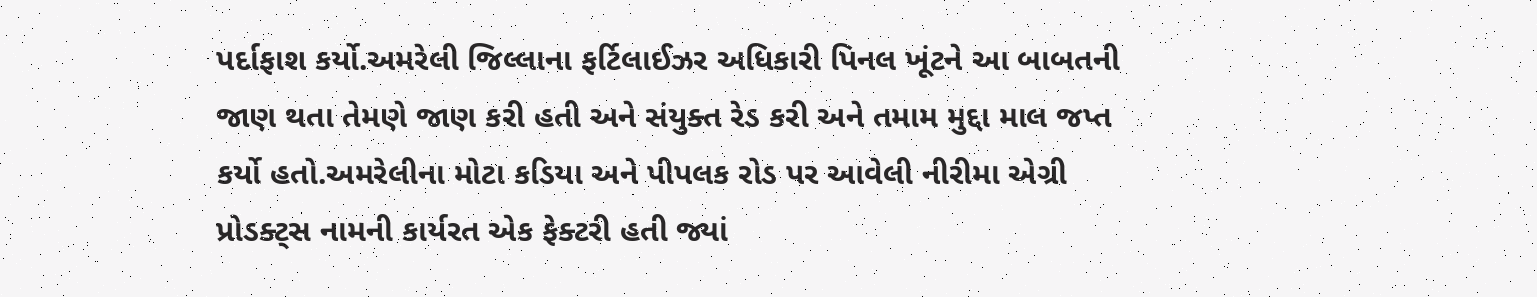પર્દાફાશ કર્યો.અમરેલી જિલ્લાના ફર્ટિલાઈઝર અધિકારી પિનલ ખૂંટને આ બાબતની જાણ થતા તેમણે જાણ કરી હતી અને સંયુક્ત રેડ કરી અને તમામ મુદ્દા માલ જપ્ત કર્યો હતો.અમરેલીના મોટા કડિયા અને પીપલક રોડ પર આવેલી નીરીમા એગ્રી પ્રોડક્ટ્સ નામની કાર્યરત એક ફેક્ટરી હતી જ્યાં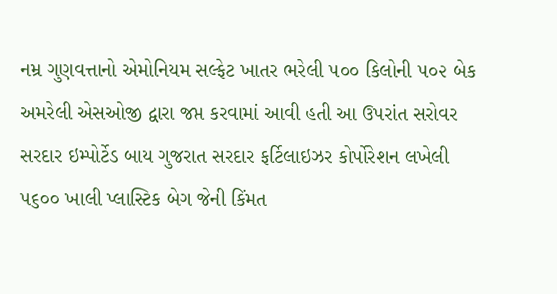નમ્ર ગુણવત્તાનો એમોનિયમ સલ્ફેટ ખાતર ભરેલી ૫૦૦ કિલોની ૫૦૨ બેક અમરેલી એસઓજી દ્વારા જપ્ત કરવામાં આવી હતી આ ઉપરાંત સરોવર સરદાર ઇમ્પોર્ટેડ બાય ગુજરાત સરદાર ફર્ટિલાઇઝર કોર્પોરેશન લખેલી ૫૬૦૦ ખાલી પ્લાસ્ટિક બેગ જેની કિંમત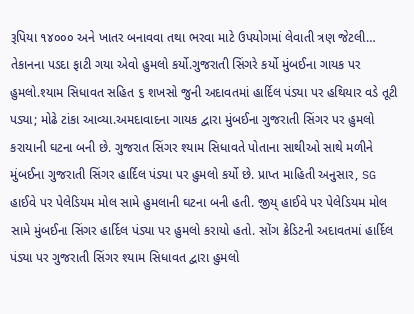રૂપિયા ૧૪૦૦૦ અને ખાતર બનાવવા તથા ભરવા માટે ઉપયોગમાં લેવાતી ત્રણ જેટલી…
તેકાનના પડદા ફાટી ગયા એવો હુમલો કર્યો.ગુજરાતી સિંગરે કર્યો મુંબઈના ગાયક પર હુમલો.શ્યામ સિધાવત સહિત ૬ શખસો જુની અદાવતમાં હાર્દિલ પંડ્યા પર હથિયાર વડે તૂટી પડ્યા; મોઢે ટાંકા આવ્યા.અમદાવાદના ગાયક દ્વારા મુંબઈના ગુજરાતી સિંગર પર હુમલો કરાયાની ઘટના બની છે. ગુજરાત સિંગર શ્યામ સિધાવતે પોતાના સાથીઓ સાથે મળીને મુંબઈના ગુજરાતી સિંગર હાર્દિલ પંડ્યા પર હુમલો કર્યો છે. પ્રાપ્ત માહિતી અનુસાર, SG હાઈવે પર પેલેડિયમ મોલ સામે હુમલાની ઘટના બની હતી. જીય્ હાઈવે પર પેલેડિયમ મોલ સામે મુંબઈના સિંગર હાર્દિલ પંડ્યા પર હુમલો કરાયો હતો. સોંગ ક્રેડિટની અદાવતમાં હાર્દિલ પંડ્યા પર ગુજરાતી સિંગર શ્યામ સિધાવત દ્વારા હુમલો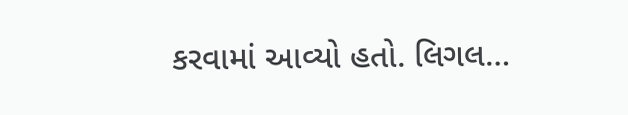કરવામાં આવ્યો હતો. લિગલ…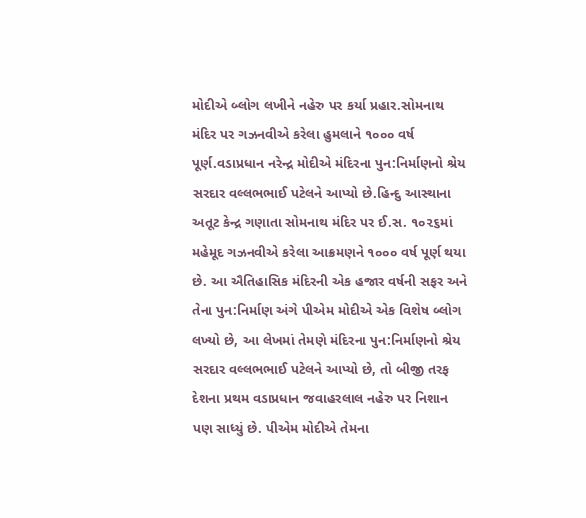મોદીએ બ્લોગ લખીને નહેરુ પર કર્યા પ્રહાર.સોમનાથ મંદિર પર ગઝનવીએ કરેલા હુમલાને ૧૦૦૦ વર્ષ પૂર્ણ.વડાપ્રધાન નરેન્દ્ર મોદીએ મંદિરના પુન:નિર્માણનો શ્રેય સરદાર વલ્લભભાઈ પટેલને આપ્યો છે.હિન્દુ આસ્થાના અતૂટ કેન્દ્ર ગણાતા સોમનાથ મંદિર પર ઈ.સ. ૧૦૨૬માં મહેમૂદ ગઝનવીએ કરેલા આક્રમણને ૧૦૦૦ વર્ષ પૂર્ણ થયા છે. આ ઐતિહાસિક મંદિરની એક હજાર વર્ષની સફર અને તેના પુન:નિર્માણ અંગે પીએમ મોદીએ એક વિશેષ બ્લોગ લખ્યો છે, આ લેખમાં તેમણે મંદિરના પુન:નિર્માણનો શ્રેય સરદાર વલ્લભભાઈ પટેલને આપ્યો છે, તો બીજી તરફ દેશના પ્રથમ વડાપ્રધાન જવાહરલાલ નહેરુ પર નિશાન પણ સાધ્યું છે. પીએમ મોદીએ તેમના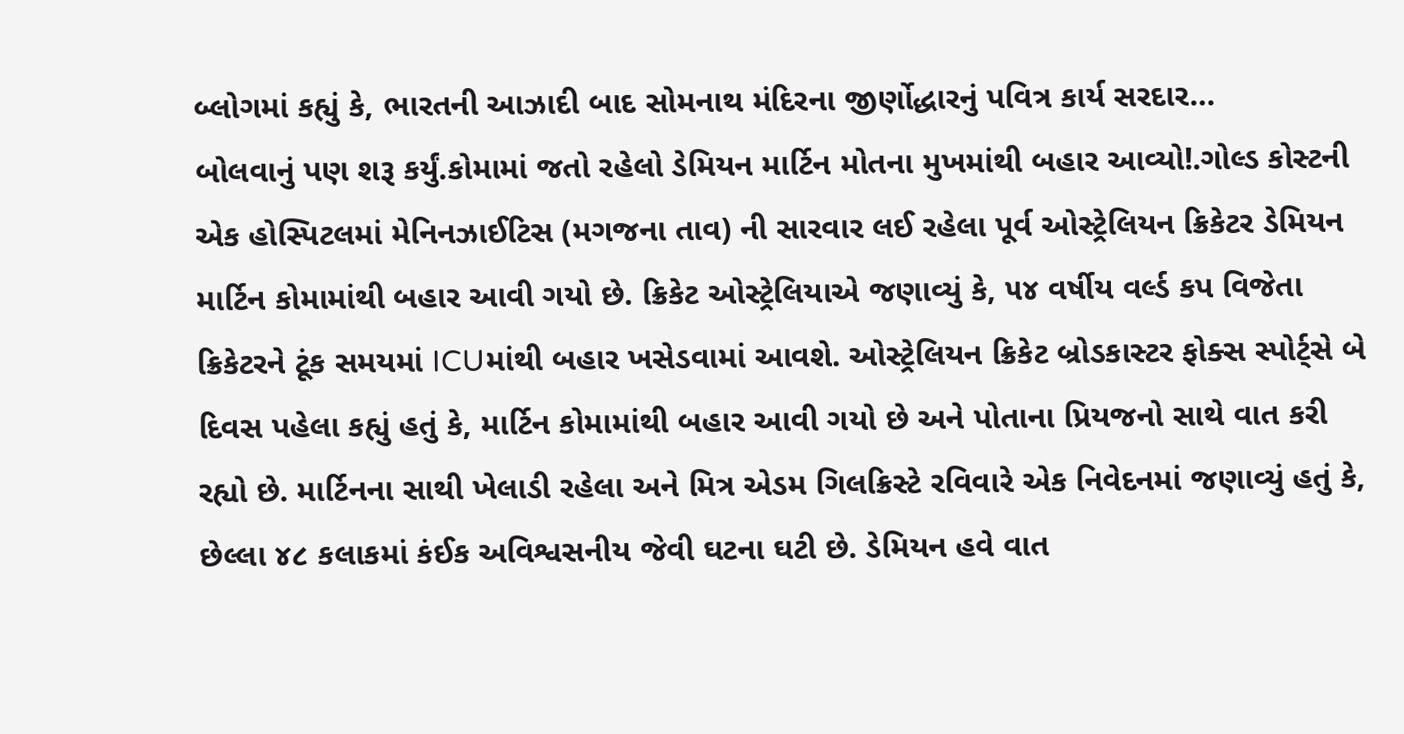બ્લોગમાં કહ્યું કે, ભારતની આઝાદી બાદ સોમનાથ મંદિરના જીર્ણોદ્ધારનું પવિત્ર કાર્ય સરદાર…
બોલવાનું પણ શરૂ કર્યું.કોમામાં જતો રહેલો ડેમિયન માર્ટિન મોતના મુખમાંથી બહાર આવ્યો!.ગોલ્ડ કોસ્ટની એક હોસ્પિટલમાં મેનિનઝાઈટિસ (મગજના તાવ) ની સારવાર લઈ રહેલા પૂર્વ ઓસ્ટ્રેલિયન ક્રિકેટર ડેમિયન માર્ટિન કોમામાંથી બહાર આવી ગયો છે. ક્રિકેટ ઓસ્ટ્રેલિયાએ જણાવ્યું કે, ૫૪ વર્ષીય વર્લ્ડ કપ વિજેતા ક્રિકેટરને ટૂંક સમયમાં ICUમાંથી બહાર ખસેડવામાં આવશે. ઓસ્ટ્રેલિયન ક્રિકેટ બ્રોડકાસ્ટર ફોક્સ સ્પોર્ટ્સે બે દિવસ પહેલા કહ્યું હતું કે, માર્ટિન કોમામાંથી બહાર આવી ગયો છે અને પોતાના પ્રિયજનો સાથે વાત કરી રહ્યો છે. માર્ટિનના સાથી ખેલાડી રહેલા અને મિત્ર એડમ ગિલક્રિસ્ટે રવિવારે એક નિવેદનમાં જણાવ્યું હતું કે, છેલ્લા ૪૮ કલાકમાં કંઈક અવિશ્વસનીય જેવી ઘટના ઘટી છે. ડેમિયન હવે વાત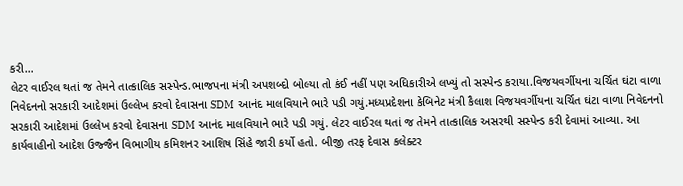કરી…
લેટર વાઈરલ થતાં જ તેમને તાત્કાલિક સસ્પેન્ડ.ભાજપના મંત્રી અપશબ્દો બોલ્યા તો કંઈ નહીં પણ અધિકારીએ લખ્યું તો સસ્પેન્ડ કરાયા.વિજયવર્ગીયના ચર્ચિત ઘંટા વાળા નિવેદનનો સરકારી આદેશમાં ઉલ્લેખ કરવો દેવાસના SDM આનંદ માલવિયાને ભારે પડી ગયું.મધ્યપ્રદેશના કેબિનેટ મંત્રી કૈલાશ વિજયવર્ગીયના ચર્ચિત ઘંટા વાળા નિવેદનનો સરકારી આદેશમાં ઉલ્લેખ કરવો દેવાસના SDM આનંદ માલવિયાને ભારે પડી ગયું. લેટર વાઈરલ થતાં જ તેમને તાત્કાલિક અસરથી સસ્પેન્ડ કરી દેવામાં આવ્યા. આ કાર્યવાહીનો આદેશ ઉજ્જૈન વિભાગીય કમિશનર આશિષ સિંહે જારી કર્યો હતો. બીજી તરફ દેવાસ કલેક્ટર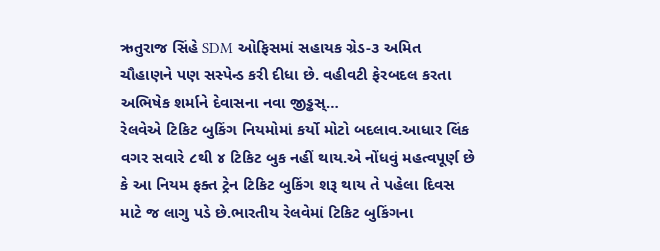ઋતુરાજ સિંહે SDM ઓફિસમાં સહાયક ગ્રેડ-૩ અમિત ચૌહાણને પણ સસ્પેન્ડ કરી દીધા છે. વહીવટી ફેરબદલ કરતા અભિષેક શર્માને દેવાસના નવા જીડ્ઢસ્…
રેલવેએ ટિકિટ બુકિંગ નિયમોમાં કર્યો મોટો બદલાવ.આધાર લિંક વગર સવારે ૮થી ૪ ટિકિટ બુક નહીં થાય.એ નોંધવું મહત્વપૂર્ણ છે કે આ નિયમ ફક્ત ટ્રેન ટિકિટ બુકિંગ શરૂ થાય તે પહેલા દિવસ માટે જ લાગુ પડે છે.ભારતીય રેલવેમાં ટિકિટ બુકિંગના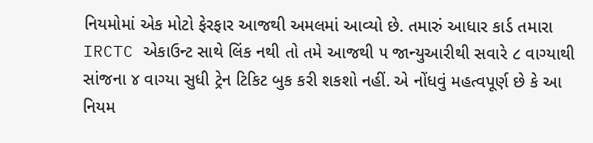નિયમોમાં એક મોટો ફેરફાર આજથી અમલમાં આવ્યો છે. તમારું આધાર કાર્ડ તમારા IRCTC એકાઉન્ટ સાથે લિંક નથી તો તમે આજથી ૫ જાન્યુઆરીથી સવારે ૮ વાગ્યાથી સાંજના ૪ વાગ્યા સુધી ટ્રેન ટિકિટ બુક કરી શકશો નહીં. એ નોંધવું મહત્વપૂર્ણ છે કે આ નિયમ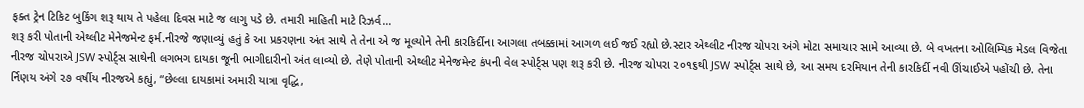ફક્ત ટ્રેન ટિકિટ બુકિંગ શરૂ થાય તે પહેલા દિવસ માટે જ લાગુ પડે છે. તમારી માહિતી માટે રિઝર્વ…
શરૂ કરી પોતાની એથ્લીટ મેનેજમેન્ટ ફર્મ.નીરજે જણાવ્યું હતું કે આ પ્રકરણના અંત સાથે તે તેના એ જ મૂલ્યોને તેની કારકિર્દીના આગલા તબક્કામાં આગળ લઈ જઈ રહ્યો છે.સ્ટાર એથ્લીટ નીરજ ચોપરા અંગે મોટા સમાચાર સામે આવ્યા છે. બે વખતના ઓલિમ્પિક મેડલ વિજેતા નીરજ ચોપરાએ JSW સ્પોર્ટ્સ સાથેની લગભગ દાયકા જૂની ભાગીદારીનો અંત લાવ્યો છે. તેણે પોતાની એથ્લીટ મેનેજમેન્ટ કંપની વેલ સ્પોર્ટ્સ પણ શરૂ કરી છે. નીરજ ચોપરા ૨૦૧૬થી JSW સ્પોર્ટ્સ સાથે છે, આ સમય દરમિયાન તેની કારકિર્દી નવી ઊંચાઈએ પહોંચી છે. તેના ર્નિણય અંગે ૨૭ વર્ષીય નીરજએ કહ્યું, “છેલ્લા દાયકામાં અમારી યાત્રા વૃદ્ધિ,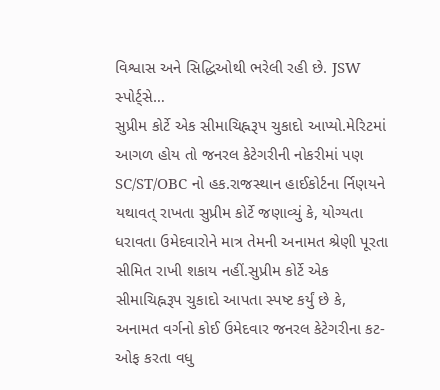વિશ્વાસ અને સિદ્ધિઓથી ભરેલી રહી છે. JSW સ્પોર્ટ્સે…
સુપ્રીમ કોર્ટે એક સીમાચિહ્નરૂપ ચુકાદો આપ્યો.મેરિટમાં આગળ હોય તો જનરલ કેટેગરીની નોકરીમાં પણ SC/ST/OBC નો હક.રાજસ્થાન હાઈકોર્ટના ર્નિણયને યથાવત્ રાખતા સુપ્રીમ કોર્ટે જણાવ્યું કે, યોગ્યતા ધરાવતા ઉમેદવારોને માત્ર તેમની અનામત શ્રેણી પૂરતા સીમિત રાખી શકાય નહીં.સુપ્રીમ કોર્ટે એક સીમાચિહ્નરૂપ ચુકાદો આપતા સ્પષ્ટ કર્યું છે કે, અનામત વર્ગનો કોઈ ઉમેદવાર જનરલ કેટેગરીના કટ-ઓફ કરતા વધુ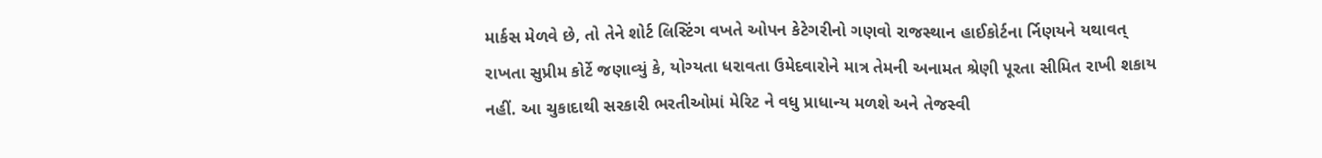માર્કસ મેળવે છે, તો તેને શોર્ટ લિસ્ટિંગ વખતે ઓપન કેટેગરીનો ગણવો રાજસ્થાન હાઈકોર્ટના ર્નિણયને યથાવત્ રાખતા સુપ્રીમ કોર્ટે જણાવ્યું કે, યોગ્યતા ધરાવતા ઉમેદવારોને માત્ર તેમની અનામત શ્રેણી પૂરતા સીમિત રાખી શકાય નહીં. આ ચુકાદાથી સરકારી ભરતીઓમાં મેરિટ ને વધુ પ્રાધાન્ય મળશે અને તેજસ્વી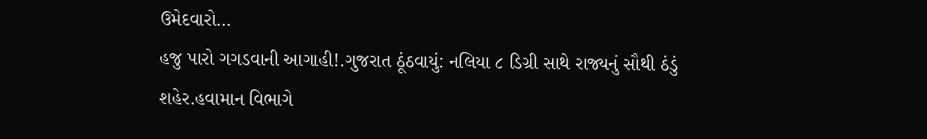ઉમેદવારો…
હજુ પારો ગગડવાની આગાહી!.ગુજરાત ઠૂંઠવાયું: નલિયા ૮ ડિગ્રી સાથે રાજ્યનું સૌથી ઠંડું શહેર.હવામાન વિભાગે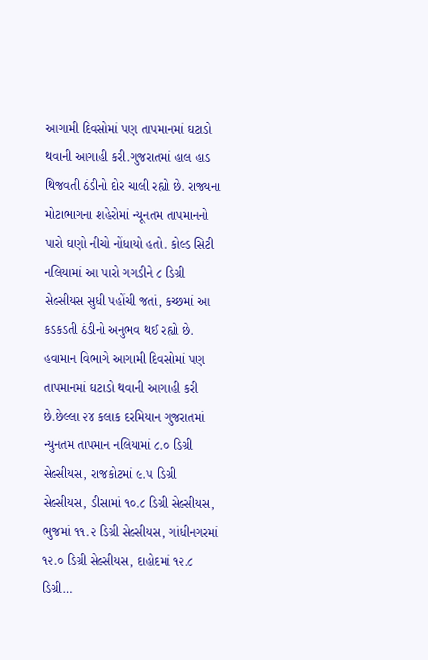આગામી દિવસોમાં પણ તાપમાનમાં ઘટાડો થવાની આગાહી કરી.ગુજરાતમાં હાલ હાડ થિજવતી ઠંડીનો દોર ચાલી રહ્યો છે. રાજ્યના મોટાભાગના શહેરોમાં ન્યૂનતમ તાપમાનનો પારો ઘણો નીચો નોંધાયો હતો. કોલ્ડ સિટી નલિયામાં આ પારો ગગડીને ૮ ડિગ્રી સેલ્સીયસ સુધી પહોંચી જતાં, કચ્છમાં આ કડકડતી ઠંડીનો અનુભવ થઈ રહ્યો છે. હવામાન વિભાગે આગામી દિવસોમાં પણ તાપમાનમાં ઘટાડો થવાની આગાહી કરી છે.છેલ્લા ૨૪ કલાક દરમિયાન ગુજરાતમાં ન્યુનતમ તાપમાન નલિયામાં ૮.૦ ડિગ્રી સેલ્સીયસ, રાજકોટમાં ૯.૫ ડિગ્રી સેલ્સીયસ, ડીસામાં ૧૦.૮ ડિગ્રી સેલ્સીયસ, ભુજમાં ૧૧.૨ ડિગ્રી સેલ્સીયસ, ગાંધીનગરમાં ૧૨.૦ ડિગ્રી સેલ્સીયસ, દાહોદમાં ૧૨.૮ ડિગ્રી…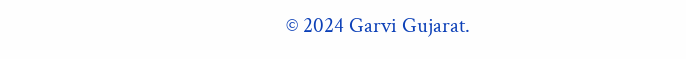© 2024 Garvi Gujarat.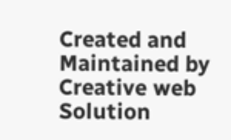Created and Maintained by Creative web Solution